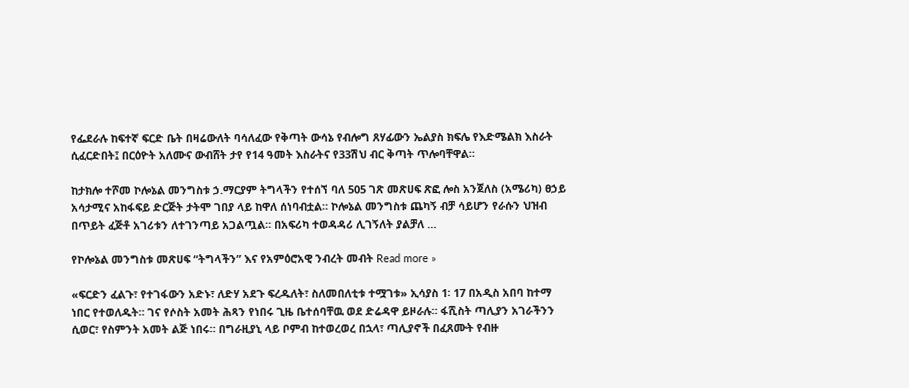የፌደራሉ ከፍተኛ ፍርድ ቤት በዛሬውለት ባሳለፈው የቅጣት ውሳኔ የብሎግ ጸሃፊውን ኤልያስ ክፍሌ የእድሜልክ እስራት ሲፈርድበት፤ በርዕዮት አለሙና ውብሸት ታየ የ14 ዓመት እስራትና የ33ሽህ ብር ቅጣት ጥሎባቸዋል።

ከታክሎ ተሾመ ኮሎኔል መንግስቱ ኃ.ማርያም ትግላችን የተሰኘ ባለ 505 ገጽ መጽሀፍ ጽፎ ሎስ አንጀለስ (አሜሪካ) ፀኃይ አሳታሚና አከፋፍይ ድርጅት ታትሞ ገበያ ላይ ከዋለ ሰነባብቷል። ኮሎኔል መንግስቱ ጨካኝ ብቻ ሳይሆን የራሱን ህዝብ በጥይት ፈጅቶ አገሪቱን ለተገንጣይ አጋልጧል። በአፍሪካ ተወዳዳሪ ሊገኝለት ያልቻለ …

የኮሎኔል መንግስቱ መጽሀፍ “ትግላችን” እና የአምዕሮአዊ ንብረት መብት Read more »

«ፍርድን ፈልጉ፣ የተገፋውን አድኑ፣ ለድሃ አደጉ ፍረዱለት፣ ስለመበለቲቱ ተሟገቱ» ኢሳያስ 1፡ 17 በአዲስ አበባ ከተማ ነበር የተወለዱት። ገና የሶስት አመት ሕጻን የነበሩ ጊዜ ቤተሰባቸዉ ወደ ድሬዳዋ ይዞራሉ። ፋሺስት ጣሊያን አገራችንን ሲወር፣ የስምንት አመት ልጅ ነበሩ። በግራዚያኒ ላይ ቦምብ ከተወረወረ በኋላ፣ ጣሊያኖች በፈጸሙት የብዙ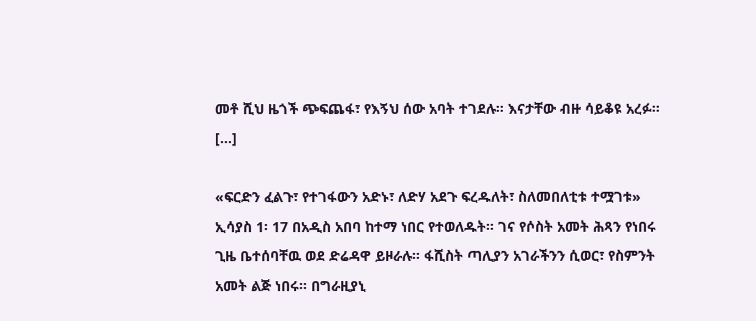መቶ ሺህ ዜጎች ጭፍጨፋ፣ የእኝህ ሰው አባት ተገደሉ። እናታቸው ብዙ ሳይቆዩ አረፉ። […]

«ፍርድን ፈልጉ፣ የተገፋውን አድኑ፣ ለድሃ አደጉ ፍረዱለት፣ ስለመበለቲቱ ተሟገቱ» ኢሳያስ 1፡ 17 በአዲስ አበባ ከተማ ነበር የተወለዱት። ገና የሶስት አመት ሕጻን የነበሩ ጊዜ ቤተሰባቸዉ ወደ ድሬዳዋ ይዞራሉ። ፋሺስት ጣሊያን አገራችንን ሲወር፣ የስምንት አመት ልጅ ነበሩ። በግራዚያኒ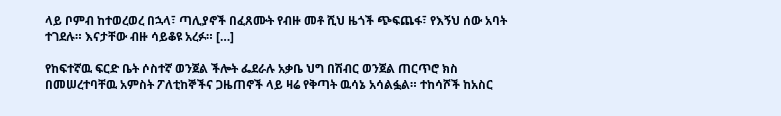ላይ ቦምብ ከተወረወረ በኋላ፣ ጣሊያኖች በፈጸሙት የብዙ መቶ ሺህ ዜጎች ጭፍጨፋ፣ የእኝህ ሰው አባት ተገደሉ። እናታቸው ብዙ ሳይቆዩ አረፉ። […]

የከፍተኛዉ ፍርድ ቤት ሶስተኛ ወንጀል ችሎት ፌደራሉ አቃቤ ህግ በሽብር ወንጀል ጠርጥሮ ክስ በመሠረተባቸዉ አምስት ፖለቲከኞችና ጋዜጠኖች ላይ ዛሬ የቅጣት ዉሳኔ አሳልፏል። ተከሳሾች ከአስር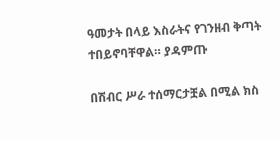ዓመታት በላይ እስራትና የገንዘብ ቅጣት ተበይኖባቸዋል። ያዳምጡ

በሽብር ሥራ ተሰማርታቿል በሚል ክስ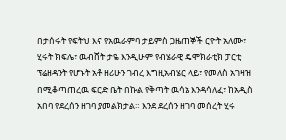በታሰሩት የፍትህ እና የአዉራምባ ታይምስ ጋዜጠኞች ርዮት አለሙ፣ ሂሩት ክፍሌ፣ ዉብሸት ታዬ እንዲሁም የብሄራዊ ዴሞክራቲክ ፓርቲ ፕሬዘዳንት የሆኑት አቶ ዘሪሁን ገብረ እግዚአብሄር ላይ፣ የመለስ አገዛዝ በሚቆጣጠረዉ ፍርድ ቤት በኩል የቅጣት ዉሳኔ እንዳሳለፈ፣ ከአዲስ አበባ የደረሰን ዘገባ ያመልክታል። እንደ ደረሰን ዘገባ መሰረት ሂሩ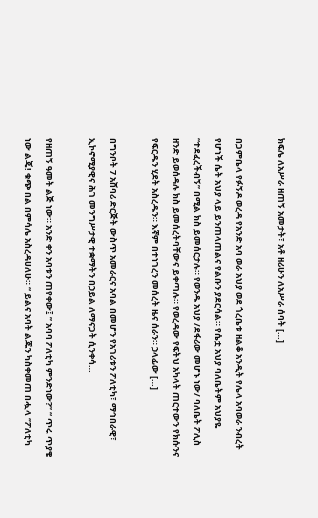ክፍሌ ለአሥራ ዘጠኝ አመታት፣ አቶ ዘሪሁን ለአሥራ ሰባት […]

በጋምቤላ የፉኝዶ ወረዳ የአንድ አባ ወራ አህያ ወደ ጎረቤቱ ዘልቆ አንዲት የሌላ አባወራ ንብረት የሆነች ሴት አህያ ላይ ይንጠላጠልና የልቡን ያደርሳል። የሴቷ አህያ ባለቤትም አህያዬ “ተደፈረችብኝ” በሚል ክስ ይመሰርታሉ። የወንዱ አህያ /ደፋሪው መሆኑ ነው/ ባለቤት ፖሊስ ዘንድ ይወሰዳሉ ክስ ይመሰረትባቸውና ይቀጣሉ። የወረዳው የፍትህ አካላት ጠርተውን የክሱንና የፍርዱን ሂደት አስረዱን። እኛም በተነገረን መሰረት ዜና ሰራን። ኃላፊው […]

በግንቦት 7 አሸባሪ ድርጅት ውስጥ አመራርና አባል በመሆን የአገሪቱን ፖለቲካ፣ ማኅበራዊ፣ ኢኮኖሚያዊና ሕገ መንግሥታዊ ተቋማትን በኃይል ለማናጋት ሲንቀሳ…

የዘጠኝ ዓመት ልጅ ነው። አንድ ቀን አባቱን ጠየቀው፤ ” አባባ ፖለቲካ ምንድነው?” “ ጥሩ ጥያቄ ነው ልጄ! ቁጭ በል በምሳሌ አስረዳሀለሁ። “ ይልና አባት ልጁን ካስቀመጠ በሗላ ‘’ፖለቲካ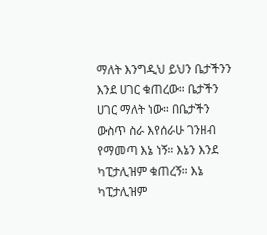ማለት እንግዲህ ይህን ቤታችንን እንደ ሀገር ቁጠረው። ቤታችን ሀገር ማለት ነው። በቤታችን ውስጥ ስራ እየሰራሁ ገንዘብ የማመጣ እኔ ነኝ። እኔን እንደ ካፒታሊዝም ቁጠረኝ። እኔ ካፒታሊዝም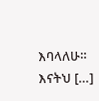እባላለሁ። እናትህ […]